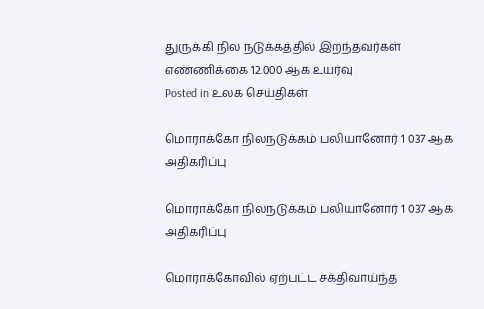துருக்கி நில நடுக்கத்தில் இறந்தவர்கள் எண்ணிக்கை 12.000 ஆக உயர்வு
Posted in உலக செய்திகள்

மொராக்கோ நிலநடுக்கம் பலியானோர் 1 037 ஆக அதிகரிப்பு

மொராக்கோ நிலநடுக்கம் பலியானோர் 1 037 ஆக அதிகரிப்பு

மொராக்கோவில் ஏற்பட்ட சக்திவாய்ந்த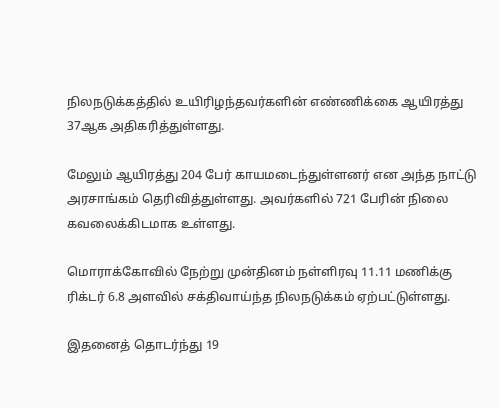நிலநடுக்கத்தில் உயிரிழந்தவர்களின் எண்ணிக்கை ஆயிரத்து 37ஆக அதிகரித்துள்ளது.

மேலும் ஆயிரத்து 204 பேர் காயமடைந்துள்ளனர் என அந்த நாட்டு அரசாங்கம் தெரிவித்துள்ளது. அவர்களில் 721 பேரின் நிலை கவலைக்கிடமாக உள்ளது.

மொராக்கோவில் நேற்று முன்தினம் நள்ளிரவு 11.11 மணிக்கு ரிக்டர் 6.8 அளவில் சக்திவாய்ந்த நிலநடுக்கம் ஏற்பட்டுள்ளது.

இதனைத் தொடர்ந்து 19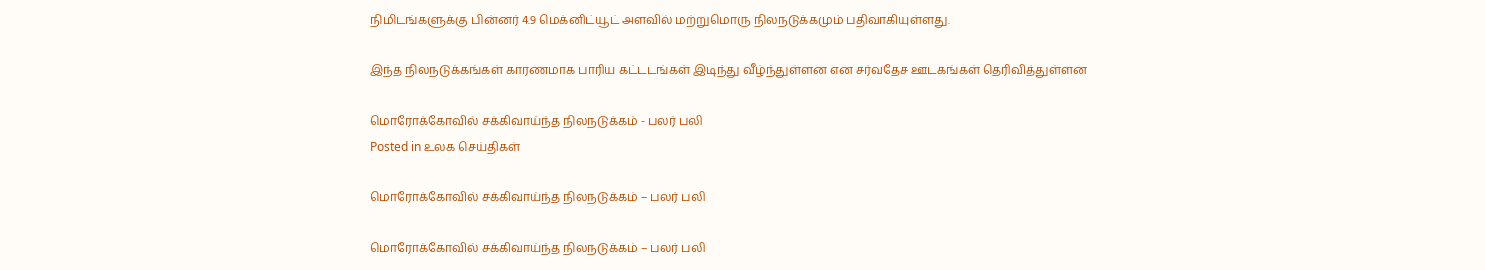நிமிடங்களுக்கு பின்னர் 4.9 மெக்னிட்யூட் அளவில் மற்றுமொரு நிலநடுக்கமும் பதிவாகியுள்ளது.

இந்த நிலநடுக்கங்கள் காரணமாக பாரிய கட்டடங்கள் இடிந்து வீழ்ந்துள்ளன என சர்வதேச ஊடகங்கள் தெரிவித்துள்ளன

மொரோக்கோவில் சக்கிவாய்ந்த நிலநடுக்கம் - பலர் பலி
Posted in உலக செய்திகள்

மொரோக்கோவில் சக்கிவாய்ந்த நிலநடுக்கம் – பலர் பலி

மொரோக்கோவில் சக்கிவாய்ந்த நிலநடுக்கம் – பலர் பலி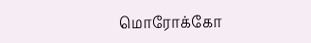மொரோக்கோ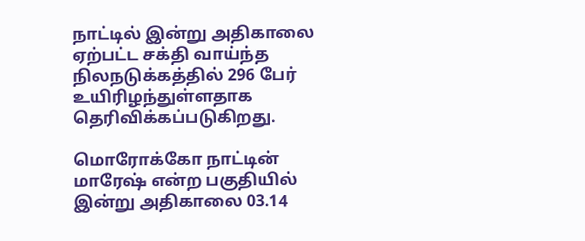நாட்டில் இன்று அதிகாலை ஏற்பட்ட சக்தி வாய்ந்த நிலநடுக்கத்தில் 296 பேர் உயிரிழந்துள்ளதாக தெரிவிக்கப்படுகிறது.

மொரோக்கோ நாட்டின் மாரேஷ் என்ற பகுதியில் இன்று அதிகாலை 03.14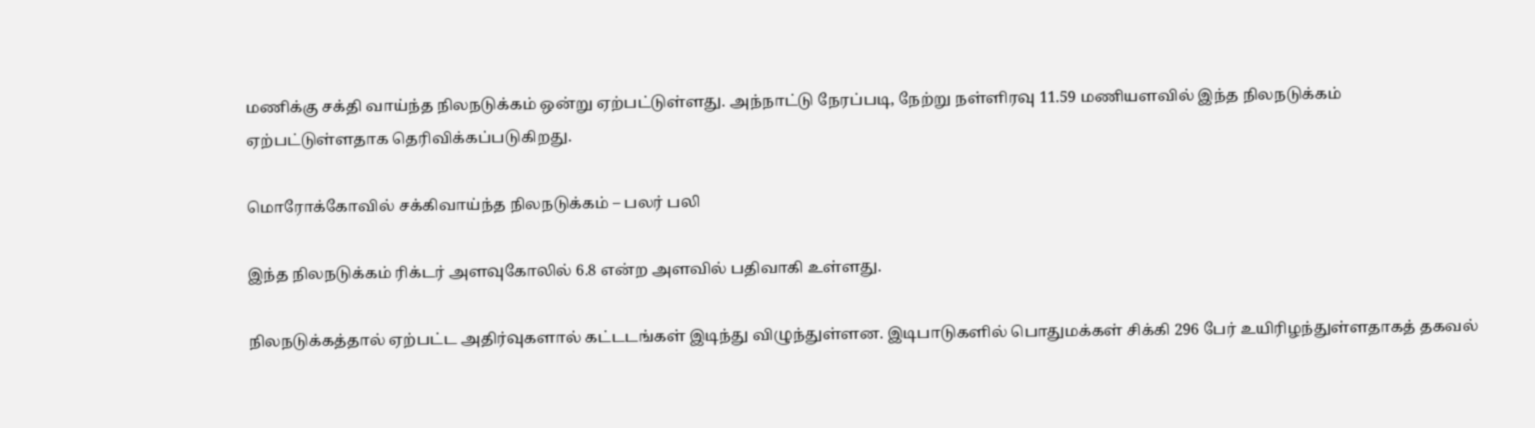மணிக்கு சக்தி வாய்ந்த நிலநடுக்கம் ஒன்று ஏற்பட்டுள்ளது. அந்நாட்டு நேரப்படி, நேற்று நள்ளிரவு 11.59 மணியளவில் இந்த நிலநடுக்கம் ஏற்பட்டுள்ளதாக தெரிவிக்கப்படுகிறது.

மொரோக்கோவில் சக்கிவாய்ந்த நிலநடுக்கம் – பலர் பலி

இந்த நிலநடுக்கம் ரிக்டர் அளவுகோலில் 6.8 என்ற அளவில் பதிவாகி உள்ளது.

நிலநடுக்கத்தால் ஏற்பட்ட அதிர்வுகளால் கட்டடங்கள் இடிந்து விழுந்துள்ளன. இடிபாடுகளில் பொதுமக்கள் சிக்கி 296 பேர் உயிரிழந்துள்ளதாகத் தகவல்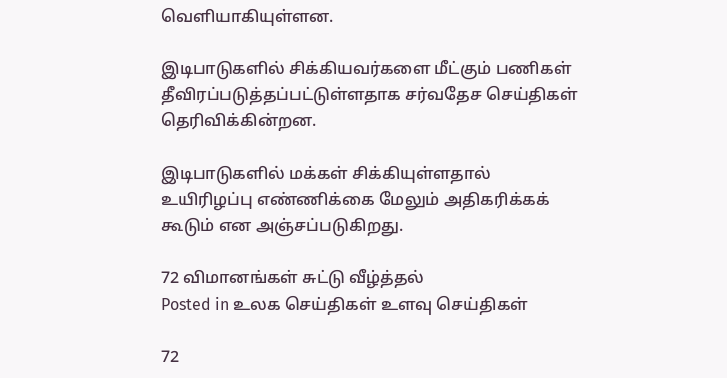வெளியாகியுள்ளன.

இடிபாடுகளில் சிக்கியவர்களை மீட்கும் பணிகள் தீவிரப்படுத்தப்பட்டுள்ளதாக சர்வதேச செய்திகள் தெரிவிக்கின்றன.

இடிபாடுகளில் மக்கள் சிக்கியுள்ளதால் உயிரிழப்பு எண்ணிக்கை மேலும் அதிகரிக்கக் கூடும் என அஞ்சப்படுகிறது.

72 விமானங்கள் சுட்டு வீழ்த்தல்
Posted in உலக செய்திகள் உளவு செய்திகள்

72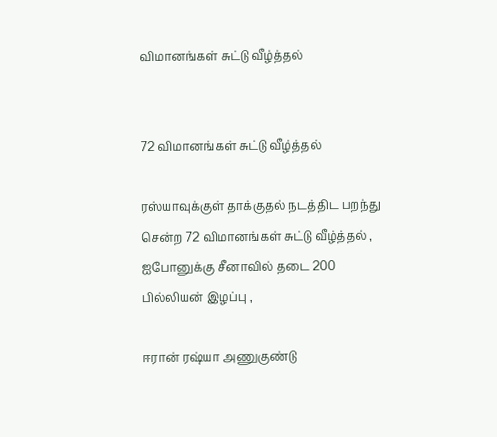விமானங்கள் சுட்டு வீழ்த்தல்


72 விமானங்கள் சுட்டு வீழ்த்தல்

ரஸ்யாவுக்குள் தாக்குதல் நடத்திட பறந்து சென்ற 72 விமானங்கள் சுட்டு வீழ்த்தல் ,
ஐபோனுக்கு சீனாவில் தடை 200 பில்லியன் இழப்பு ,

ஈரான் ரஷ்யா அணுகுண்டு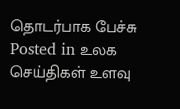தொடர்பாக பேச்சு
Posted in உலக செய்திகள் உளவு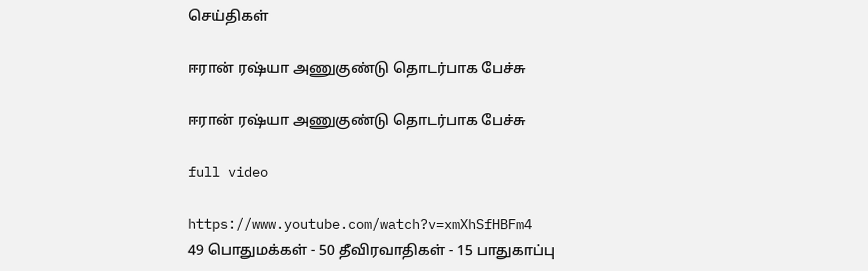செய்திகள்

ஈரான் ரஷ்யா அணுகுண்டு தொடர்பாக பேச்சு

ஈரான் ரஷ்யா அணுகுண்டு தொடர்பாக பேச்சு

full video

https://www.youtube.com/watch?v=xmXhSfHBFm4
49 பொதுமக்கள் - 50 தீவிரவாதிகள் - 15 பாதுகாப்பு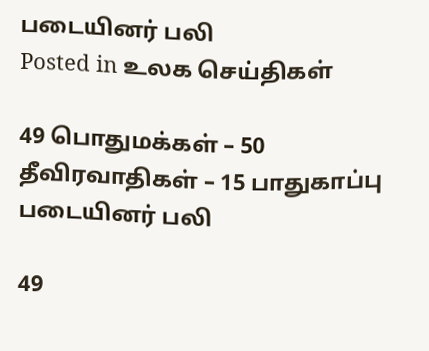படையினர் பலி
Posted in உலக செய்திகள்

49 பொதுமக்கள் – 50 தீவிரவாதிகள் – 15 பாதுகாப்பு படையினர் பலி

49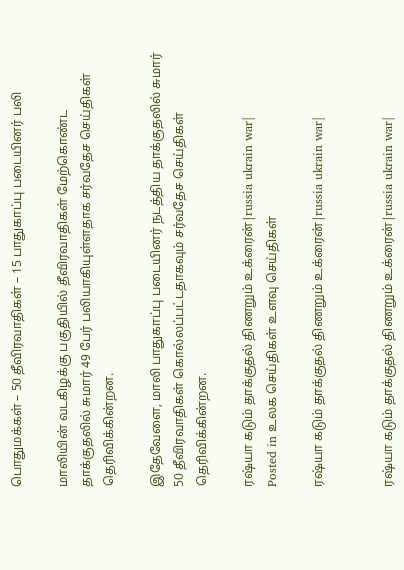பொதுமக்கள் – 50 தீவிரவாதிகள் – 15 பாதுகாப்பு படையினர் பலி

மாலியின் வடகிழக்கு பகுதியில் தீவிரவாதிகள் மேற்கொண்ட தாக்குதலில் சுமார் 49 பேர் பலியாகியுள்ளதாக சர்வதேச செய்திகள் தெரிவிக்கின்றன.

இதேவேளை, மாலி பாதுகாப்பு படையினர் நடத்திய தாக்குதலில் சுமார் 50 தீவிரவாதிகள் கொல்லப்பட்டதாகவும் சர்வதேச செய்திகள் தெரிவிக்கின்றன.

ரஷ்யா கடும் தாக்குதல் திணறும் உக்ரைன்|russia ukrain war|
Posted in உலக செய்திகள் உளவு செய்திகள்

ரஷ்யா கடும் தாக்குதல் திணறும் உக்ரைன்|russia ukrain war|


ரஷ்யா கடும் தாக்குதல் திணறும் உக்ரைன்|russia ukrain war|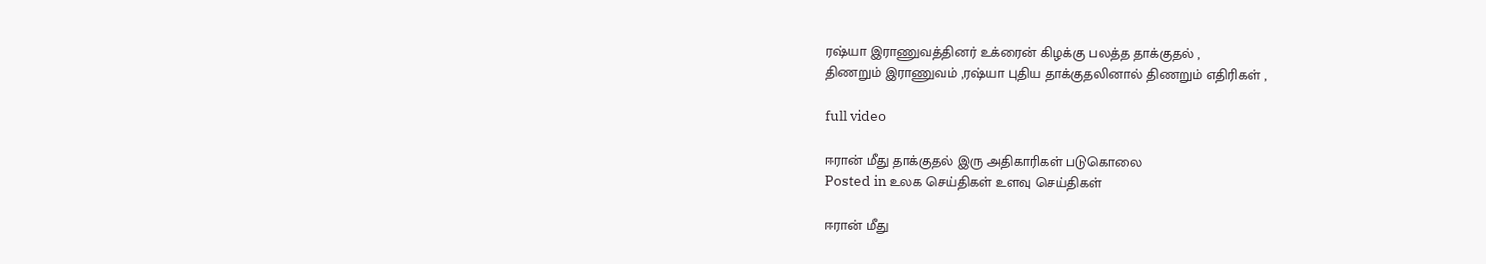ரஷ்யா இராணுவத்தினர் உக்ரைன் கிழக்கு பலத்த தாக்குதல் ,
திணறும் இராணுவம் ,ரஷ்யா புதிய தாக்குதலினால் திணறும் எதிரிகள் ,

full video

ஈரான் மீது தாக்குதல் இரு அதிகாரிகள் படுகொலை
Posted in உலக செய்திகள் உளவு செய்திகள்

ஈரான் மீது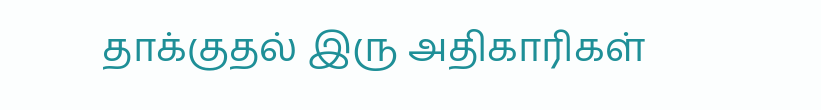தாக்குதல் இரு அதிகாரிகள்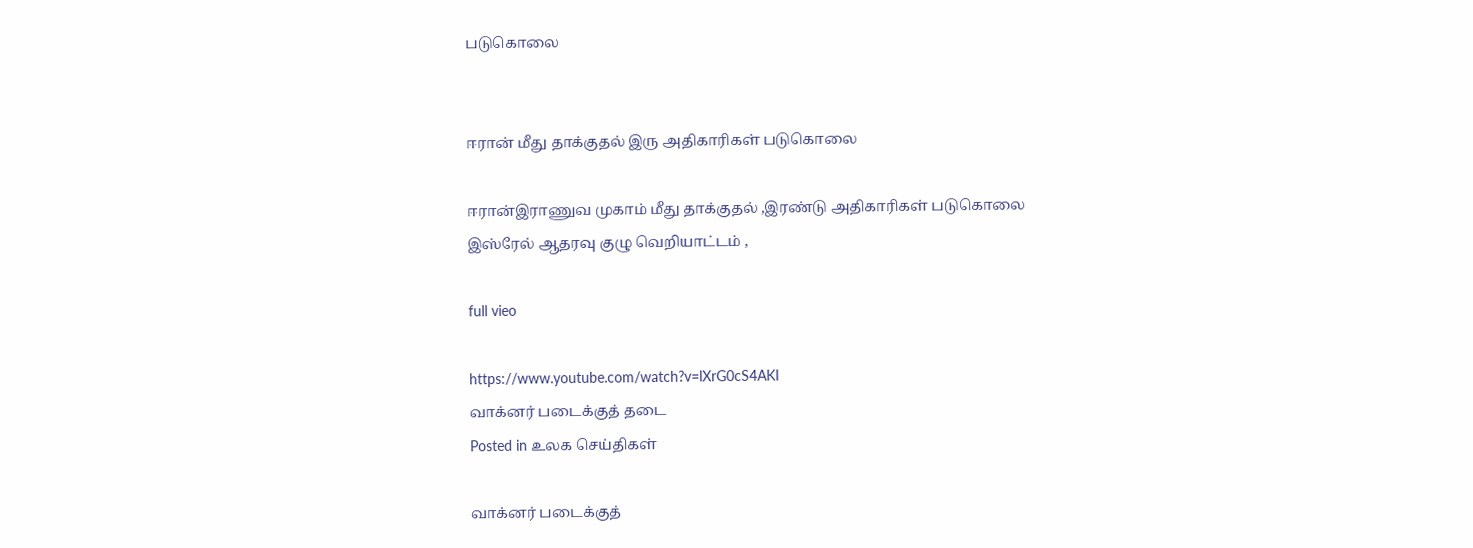படுகொலை


ஈரான் மீது தாக்குதல் இரு அதிகாரிகள் படுகொலை

ஈரான்இராணுவ முகாம் மீது தாக்குதல் ,இரண்டு அதிகாரிகள் படுகொலை
இஸ்ரேல் ஆதரவு குழு வெறியாட்டம் ,

full vieo

https://www.youtube.com/watch?v=lXrG0cS4AKI
வாக்னர் படைக்குத் தடை
Posted in உலக செய்திகள்

வாக்னர் படைக்குத்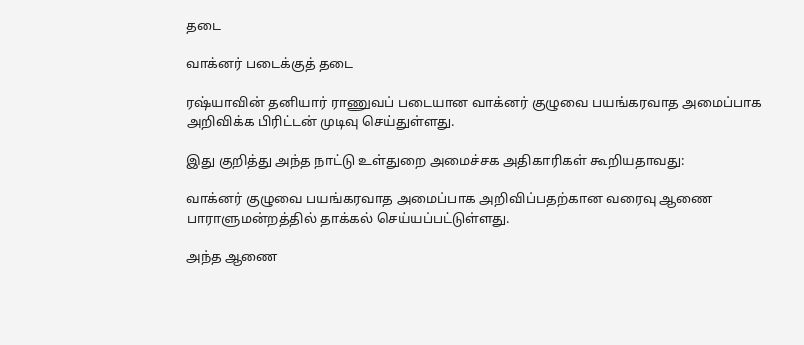தடை

வாக்னர் படைக்குத் தடை

ரஷ்யாவின் தனியார் ராணுவப் படையான வாக்னர் குழுவை பயங்கரவாத அமைப்பாக அறிவிக்க பிரிட்டன் முடிவு செய்துள்ளது.

இது குறித்து அந்த நாட்டு உள்துறை அமைச்சக அதிகாரிகள் கூறியதாவது:

வாக்னர் குழுவை பயங்கரவாத அமைப்பாக அறிவிப்பதற்கான வரைவு ஆணை பாராளுமன்றத்தில் தாக்கல் செய்யப்பட்டுள்ளது.

அந்த ஆணை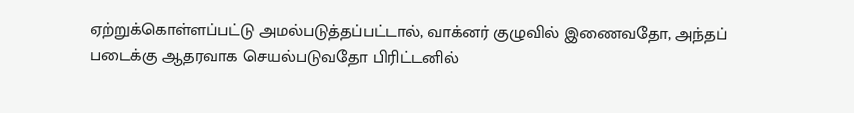ஏற்றுக்கொள்ளப்பட்டு அமல்படுத்தப்பட்டால், வாக்னர் குழுவில் இணைவதோ, அந்தப் படைக்கு ஆதரவாக செயல்படுவதோ பிரிட்டனில்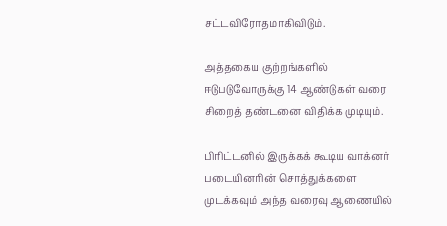சட்டவிரோதமாகிவிடும்.

அத்தகைய குற்றங்களில் ஈடுபடுவோருக்கு 14 ஆண்டுகள் வரை சிறைத் தண்டனை விதிக்க முடியும்.

பிரிட்டனில் இருக்கக் கூடிய வாக்னர் படையினரின் சொத்துக்களை முடக்கவும் அந்த வரைவு ஆணையில்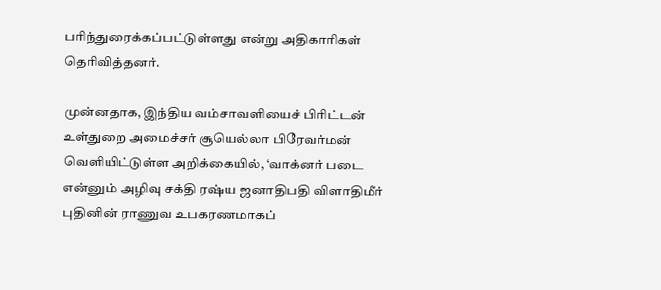பரிந்துரைக்கப்பட்டுள்ளது என்று அதிகாரிகள் தெரிவித்தனர்.

முன்னதாக, இந்திய வம்சாவளியைச் பிரிட்டன் உள்துறை அமைச்சர் சூயெல்லா பிரேவர்மன் வெளியிட்டுள்ள அறிக்கையில், ‘வாக்னர் படை என்னும் அழிவு சக்தி ரஷ்ய ஜனாதிபதி விளாதிமீர் புதினின் ராணுவ உபகரணமாகப்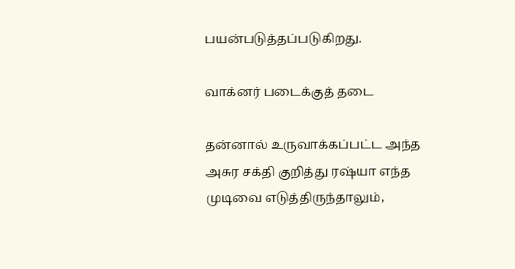பயன்படுத்தப்படுகிறது.

வாக்னர் படைக்குத் தடை

தன்னால் உருவாக்கப்பட்ட அந்த அசுர சக்தி குறித்து ரஷ்யா எந்த முடிவை எடுத்திருந்தாலும்,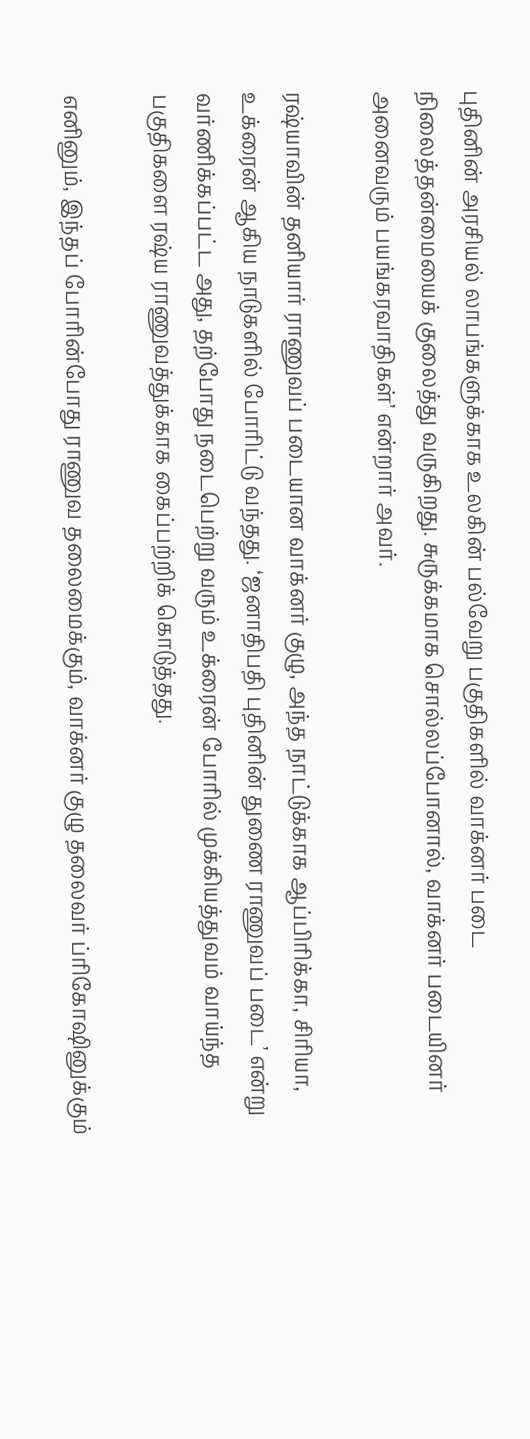புதினின் அரசியல் லாபங்களுக்காக உலகின் பல்வேறு பகுதிகளில் வாக்னர் படை நிலைத்தன்மையைக் குலைத்து வருகிறது. சுருக்கமாக சொல்லப்போனால், வாக்னர் படையினர் அனைவரும் பயங்கரவாதிகள்’ என்றார் அவர்.

ரஷ்யாவின் தனியார் ராணுவப் படையான வாக்னர் குழு, அந்த நாட்டுக்காக ஆப்பிரிக்கா, சிரியா, உக்ரைன் ஆகிய நாடுகளில் போரிட்டு வந்தது. ‘ஜனாதிபதி புதினின் துணை ராணுவப் படை’ என்று வர்ணிக்கப்பட்ட அது, தற்போது நடைபெற்று வரும் உக்ரைன் போரில் முக்கியத்துவம் வாய்ந்த பகுதிகளை ரஷ்ய ராணுவத்துக்காக கைப்பற்றிக் கொடுத்தது.

எனினும், இந்தப் போரின்போது ராணுவ தலைமைக்கும், வாக்னர் குழு தலைவர் ப்ரிகோஷினுக்கும்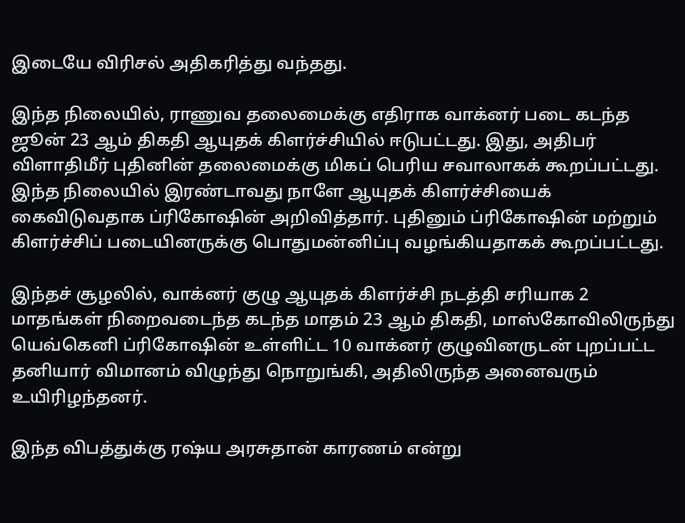இடையே விரிசல் அதிகரித்து வந்தது.

இந்த நிலையில், ராணுவ தலைமைக்கு எதிராக வாக்னர் படை கடந்த ஜூன் 23 ஆம் திகதி ஆயுதக் கிளர்ச்சியில் ஈடுபட்டது. இது, அதிபர் விளாதிமீர் புதினின் தலைமைக்கு மிகப் பெரிய சவாலாகக் கூறப்பட்டது. இந்த நிலையில் இரண்டாவது நாளே ஆயுதக் கிளர்ச்சியைக் கைவிடுவதாக ப்ரிகோஷின் அறிவித்தார். புதினும் ப்ரிகோஷின் மற்றும் கிளர்ச்சிப் படையினருக்கு பொதுமன்னிப்பு வழங்கியதாகக் கூறப்பட்டது.

இந்தச் சூழலில், வாக்னர் குழு ஆயுதக் கிளர்ச்சி நடத்தி சரியாக 2 மாதங்கள் நிறைவடைந்த கடந்த மாதம் 23 ஆம் திகதி, மாஸ்கோவிலிருந்து யெவ்கெனி ப்ரிகோஷின் உள்ளிட்ட 10 வாக்னர் குழுவினருடன் புறப்பட்ட தனியார் விமானம் விழுந்து நொறுங்கி, அதிலிருந்த அனைவரும் உயிரிழந்தனர்.

இந்த விபத்துக்கு ரஷ்ய அரசுதான் காரணம் என்று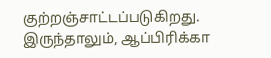குற்றஞ்சாட்டப்படுகிறது. இருந்தாலும், ஆப்பிரிக்கா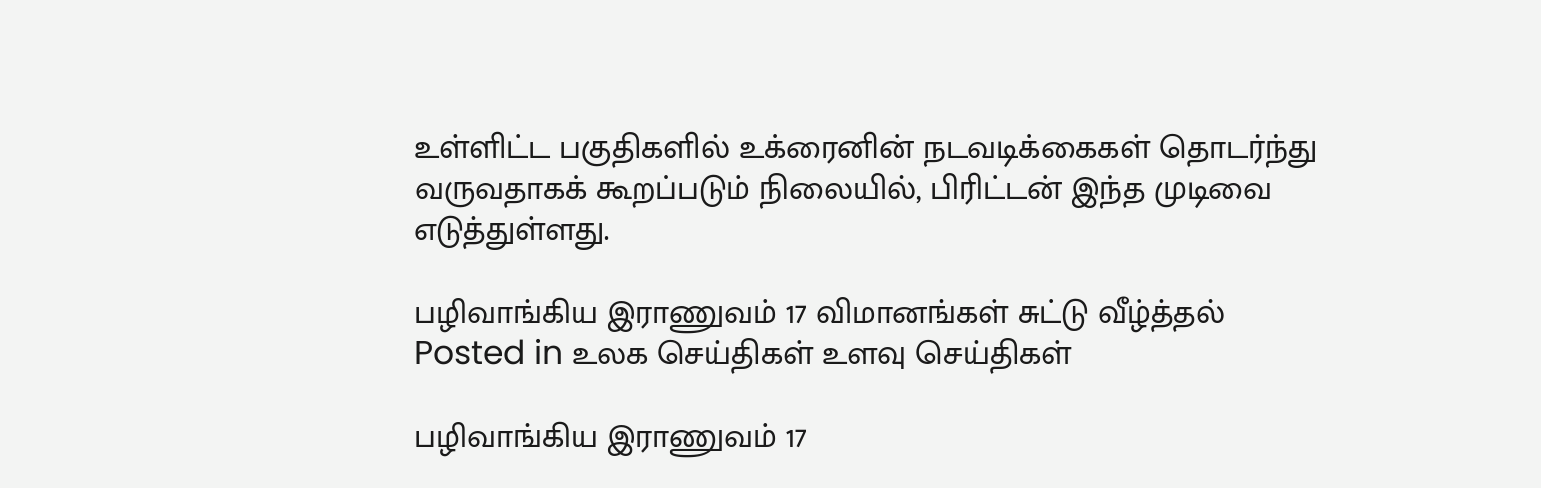உள்ளிட்ட பகுதிகளில் உக்ரைனின் நடவடிக்கைகள் தொடர்ந்து வருவதாகக் கூறப்படும் நிலையில், பிரிட்டன் இந்த முடிவை எடுத்துள்ளது.

பழிவாங்கிய இராணுவம் 17 விமானங்கள் சுட்டு வீழ்த்தல்
Posted in உலக செய்திகள் உளவு செய்திகள்

பழிவாங்கிய இராணுவம் 17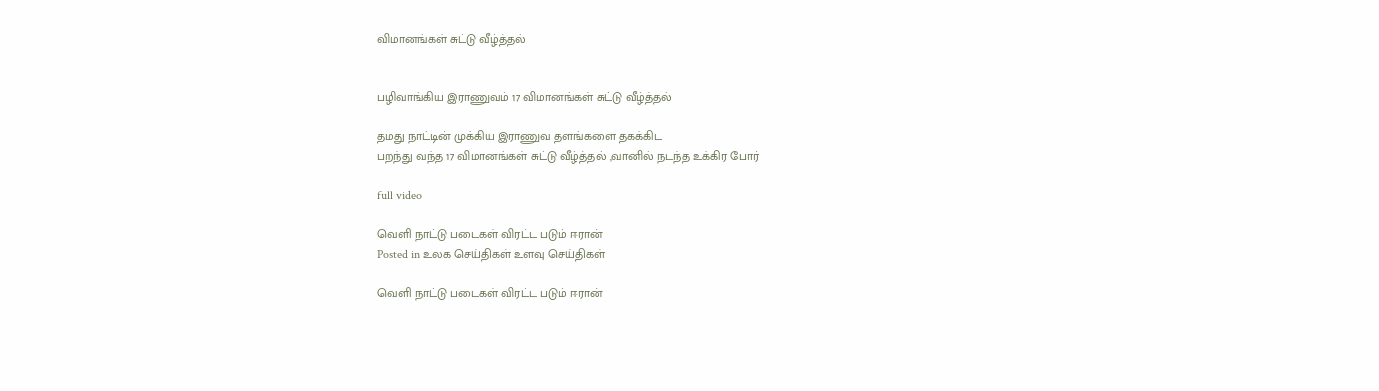விமானங்கள் சுட்டு வீழ்த்தல்


பழிவாங்கிய இராணுவம் 17 விமானங்கள் சுட்டு வீழ்த்தல்

தமது நாட்டின் முக்கிய இராணுவ தளங்களை தகக்கிட
பறந்து வந்த 17 விமானங்கள் சுட்டு வீழ்த்தல் ,வானில் நடந்த உக்கிர போர்

full video

வெளி நாட்டு படைகள் விரட்ட படும் ஈரான்
Posted in உலக செய்திகள் உளவு செய்திகள்

வெளி நாட்டு படைகள் விரட்ட படும் ஈரான்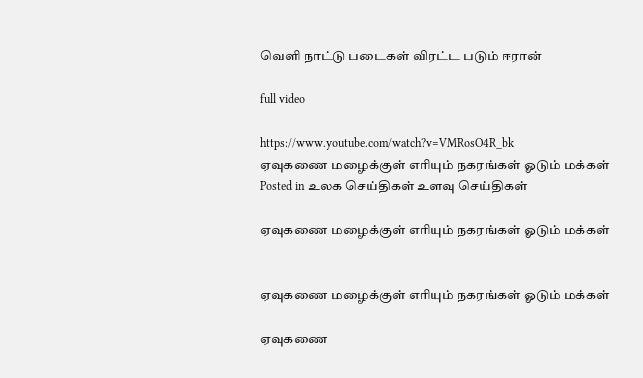வெளி நாட்டு படைகள் விரட்ட படும் ஈரான்

full video

https://www.youtube.com/watch?v=VMRosO4R_bk
ஏவுகணை மழைக்குள் எரியும் நகரங்கள் ஓடும் மக்கள்
Posted in உலக செய்திகள் உளவு செய்திகள்

ஏவுகணை மழைக்குள் எரியும் நகரங்கள் ஓடும் மக்கள்


ஏவுகணை மழைக்குள் எரியும் நகரங்கள் ஓடும் மக்கள்

ஏவுகணை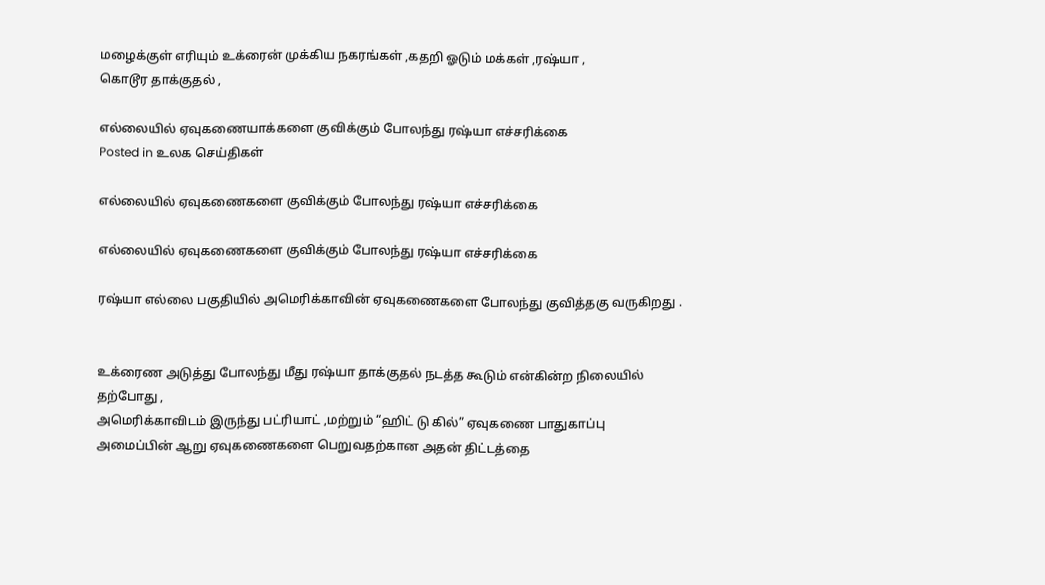மழைக்குள் எரியும் உக்ரைன் முக்கிய நகரங்கள் ,கதறி ஓடும் மக்கள் ,ரஷ்யா ,
கொடூர தாக்குதல் ,

எல்லையில் ஏவுகணையாக்களை குவிக்கும் போலந்து ரஷ்யா எச்சரிக்கை
Posted in உலக செய்திகள்

எல்லையில் ஏவுகணைகளை குவிக்கும் போலந்து ரஷ்யா எச்சரிக்கை

எல்லையில் ஏவுகணைகளை குவிக்கும் போலந்து ரஷ்யா எச்சரிக்கை

ரஷ்யா எல்லை பகுதியில் அமெரிக்காவின் ஏவுகணைகளை போலந்து குவித்தகு வருகிறது .


உக்ரைண அடுத்து போலந்து மீது ரஷ்யா தாக்குதல் நடத்த கூடும் என்கின்ற நிலையில் தற்போது ,
அமெரிக்காவிடம் இருந்து பட்ரியாட் ,மற்றும் “ஹிட் டு கில்” ஏவுகணை பாதுகாப்பு அமைப்பின் ஆறு ஏவுகணைகளை பெறுவதற்கான அதன் திட்டத்தை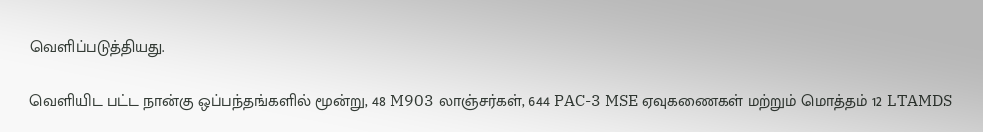வெளிப்படுத்தியது.

வெளியிட பட்ட நான்கு ஒப்பந்தங்களில் மூன்று, 48 M903 லாஞ்சர்கள், 644 PAC-3 MSE ஏவுகணைகள் மற்றும் மொத்தம் 12 LTAMDS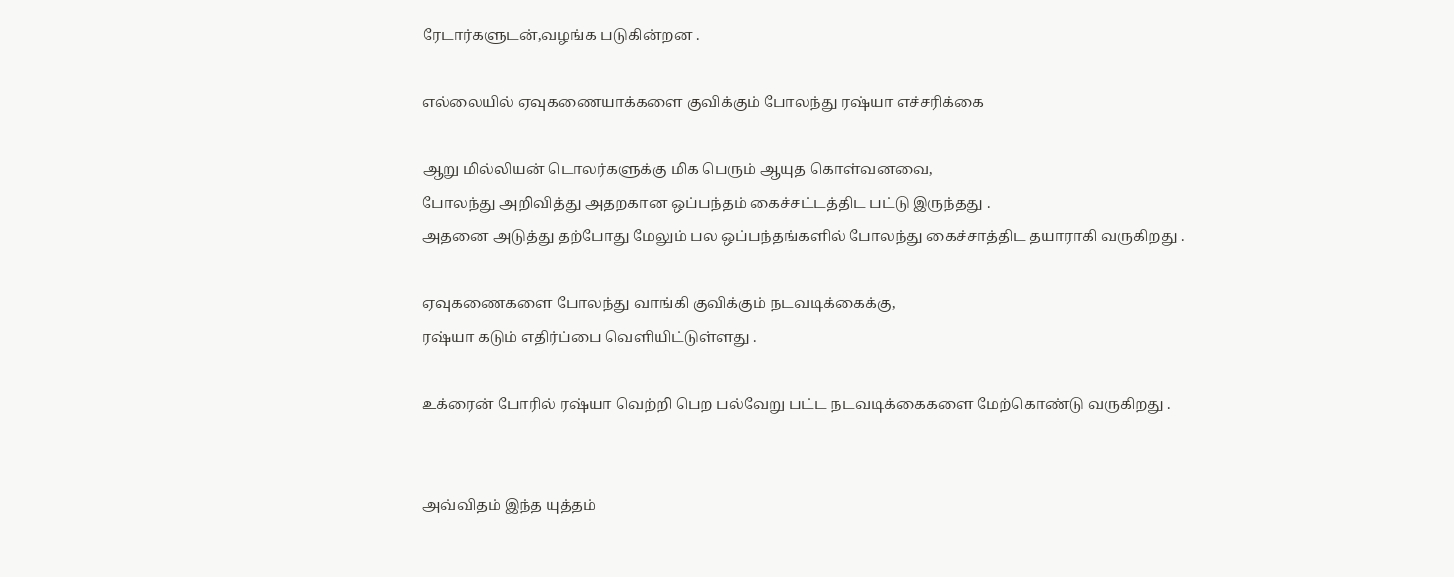ரேடார்களுடன்,வழங்க படுகின்றன .

எல்லையில் ஏவுகணையாக்களை குவிக்கும் போலந்து ரஷ்யா எச்சரிக்கை

ஆறு மில்லியன் டொலர்களுக்கு மிக பெரும் ஆயுத கொள்வனவை,
போலந்து அறிவித்து அதறகான ஒப்பந்தம் கைச்சட்டத்திட பட்டு இருந்தது .
அதனை அடுத்து தற்போது மேலும் பல ஒப்பந்தங்களில் போலந்து கைச்சாத்திட தயாராகி வருகிறது .

ஏவுகணைகளை போலந்து வாங்கி குவிக்கும் நடவடிக்கைக்கு,
ரஷ்யா கடும் எதிர்ப்பை வெளியிட்டுள்ளது .

உக்ரைன் போரில் ரஷ்யா வெற்றி பெற பல்வேறு பட்ட நடவடிக்கைகளை மேற்கொண்டு வருகிறது .


அவ்விதம் இந்த யுத்தம்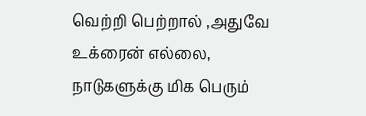வெற்றி பெற்றால் ,அதுவே உக்ரைன் எல்லை,
நாடுகளுக்கு மிக பெரும்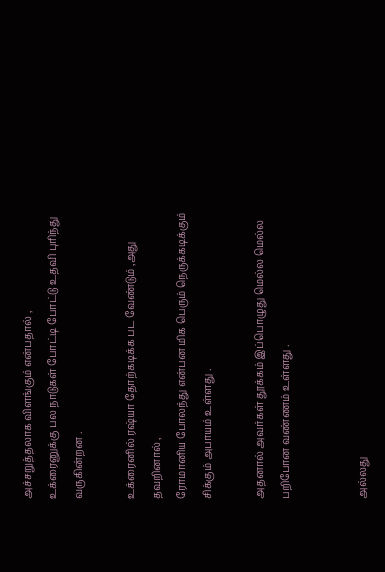அச்சறுத்தலாக விளங்கும் என்பதால் ,
உக்ரைனுக்கு பல நாடுகள் போட்டி போட்டு உதவி புரிந்து வருகின்றன .

உக்ரைனில் ரஷ்யா தோற்கடிக்க பட வேண்டும் ,அது தவறினால் ,
ரோமானிய போலந்து என்பன மிக பெரும் நெருக்கடிக்கும் சிக்கும் அபாயம் உள்ளது .

அதனால் அவர்கள் தூக்கம் இப்பொழுது மெல்ல மெல்ல பறிபோன வண்ணம் உள்ளது .


அல்லது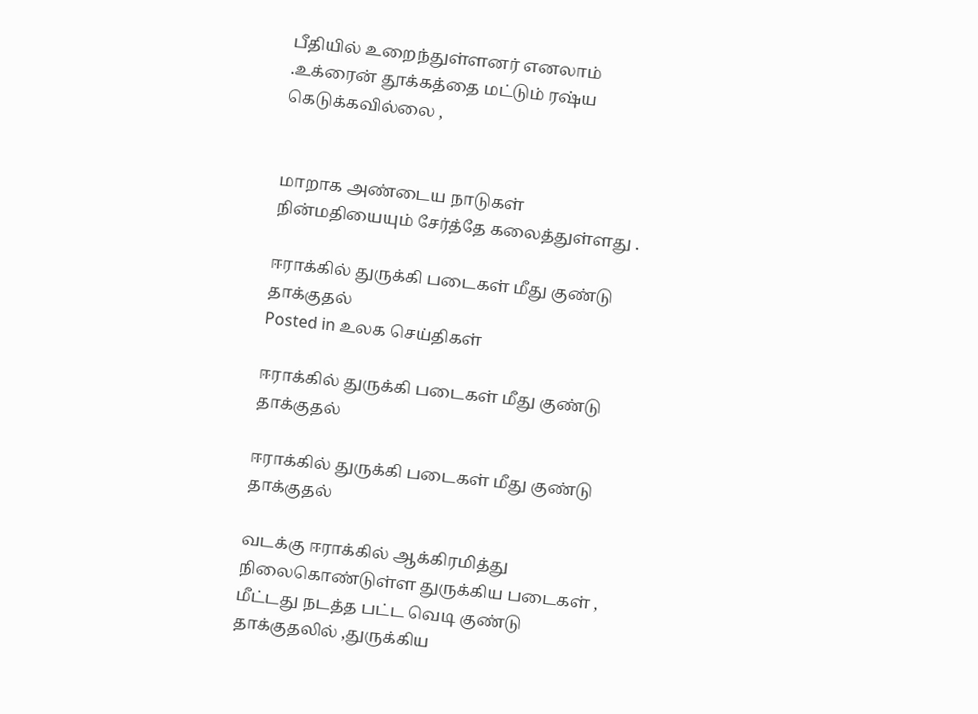பீதியில் உறைந்துள்ளனர் எனலாம் .உக்ரைன் தூக்கத்தை மட்டும் ரஷ்ய கெடுக்கவில்லை ,


மாறாக அண்டைய நாடுகள் நின்மதியையும் சேர்த்தே கலைத்துள்ளது .

ஈராக்கில் துருக்கி படைகள் மீது குண்டு தாக்குதல்
Posted in உலக செய்திகள்

ஈராக்கில் துருக்கி படைகள் மீது குண்டு தாக்குதல்

ஈராக்கில் துருக்கி படைகள் மீது குண்டு தாக்குதல்

வடக்கு ஈராக்கில் ஆக்கிரமித்து நிலைகொண்டுள்ள துருக்கிய படைகள் ,
மீட்டது நடத்த பட்ட வெடி குண்டு தாக்குதலில் ,துருக்கிய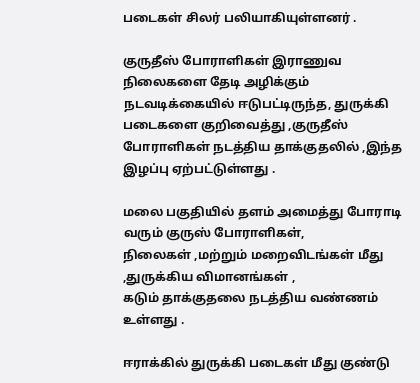படைகள் சிலர் பலியாகியுள்ளனர் .

குருதீஸ் போராளிகள் இராணுவ நிலைகளை தேடி அழிக்கும் நடவடிக்கையில் ஈடுபட்டிருந்த, துருக்கி படைகளை குறிவைத்து ,குருதீஸ் போராளிகள் நடத்திய தாக்குதலில் ,இந்த இழப்பு ஏற்பட்டுள்ளது .

மலை பகுதியில் தளம் அமைத்து போராடி வரும் குருஸ் போராளிகள்,
நிலைகள் ,மற்றும் மறைவிடங்கள் மீது ,துருக்கிய விமானங்கள் ,
கடும் தாக்குதலை நடத்திய வண்ணம் உள்ளது .

ஈராக்கில் துருக்கி படைகள் மீது குண்டு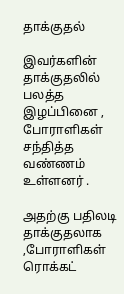தாக்குதல்

இவர்களின் தாக்குதலில் பலத்த இழப்பினை ,
போராளிகள் சந்தித்த வண்ணம் உள்ளனர் .

அதற்கு பதிலடி தாக்குதலாக ,போராளிகள் ரொக்கட்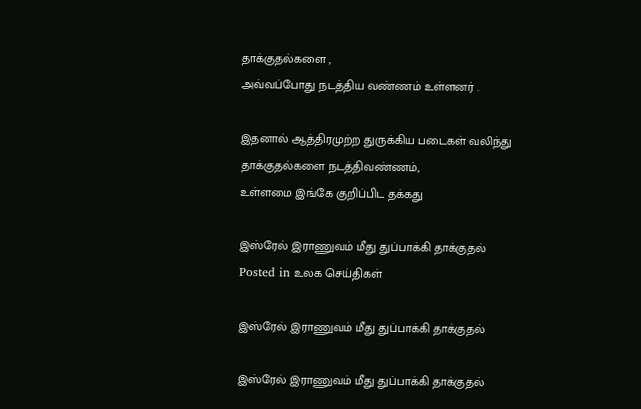தாக்குதல்களை ,
அவ்வப்போது நடத்திய வண்ணம் உள்ளனர் .

இதனால் ஆத்திரமுற்ற துருக்கிய படைகள் வலிந்து தாக்குதல்களை நடத்திவண்ணம்,
உள்ளமை இங்கே குறிப்பிட தக்கது

இஸ்ரேல் இராணுவம் மீது துப்பாக்கி தாக்குதல்
Posted in உலக செய்திகள்

இஸ்ரேல் இராணுவம் மீது துப்பாக்கி தாக்குதல்

இஸ்ரேல் இராணுவம் மீது துப்பாக்கி தாக்குதல்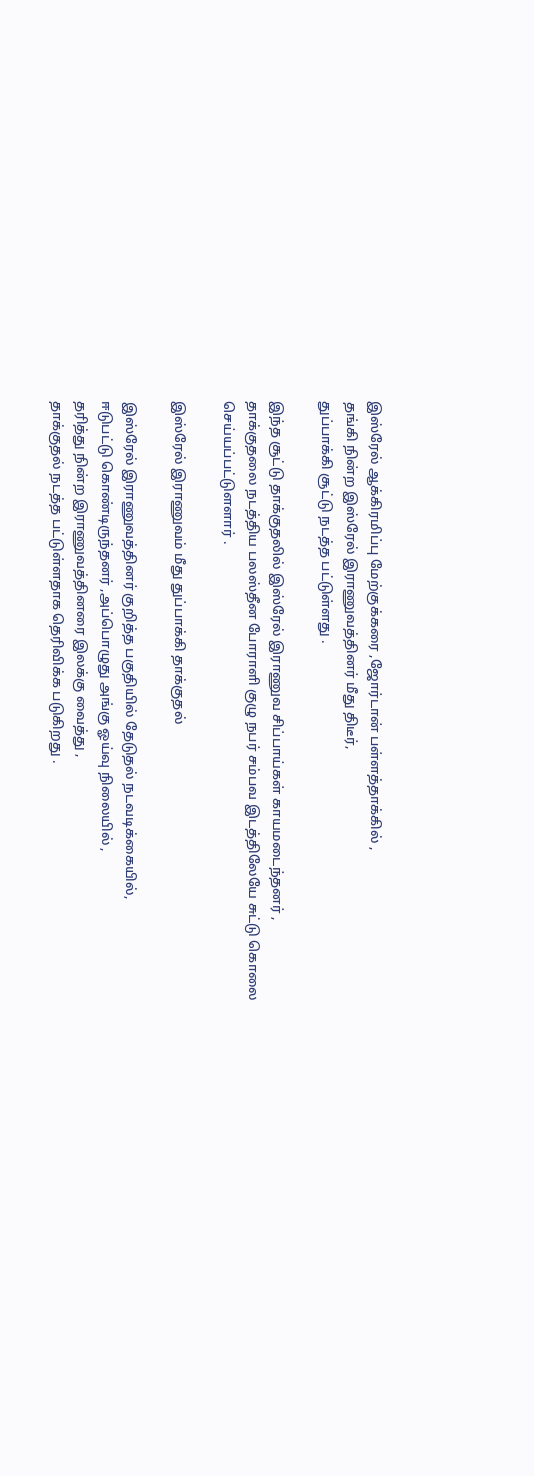இஸ்ரேல் ஆக்கிரமிப்பு மேற்குக்கரை ,ஜோர்டான் பள்ளத்தாக்கில் ,
தங்கி நின்ற இஸ்ரேல் இராணுவத்தினர் மீது திடீர்,
துப்பாக்கி சூட்டு நடத்த பட்டுள்ளது .

இந்த சூட்டு தாக்குதலில் இஸ்ரேல் இராணுவ சிப்பாய்கள் காயமடைந்தனர் ,
தாக்குதலை நடத்திய பலஸ்தீன போராளி குழு நபர் சம்பவ இடத்திலேயே சுட்டு கொலை செய்யப்பட்டுளளார் .

இஸ்ரேல் இராணுவம் மீது துப்பாக்கி தாக்குதல்

இஸ்ரேல் இராணுவத்தினர் குறித்த பகுதியில் தேடுதல் நடவடிக்கையில்,
ஈடுபட்டு கொண்டிருந்தனர் ,அப்பொழுது அங்கு ஓய்வு நிலையில் ,
தரித்து நின்ற இராணுவத்தினரை இலக்கு வைத்து ,
தாக்குதல் நடத்த பட்டுள்ளதாக தெரிவிக்க படுகிறது .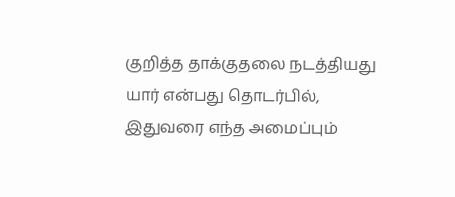குறித்த தாக்குதலை நடத்தியது யார் என்பது தொடர்பில்,
இதுவரை எந்த அமைப்பும்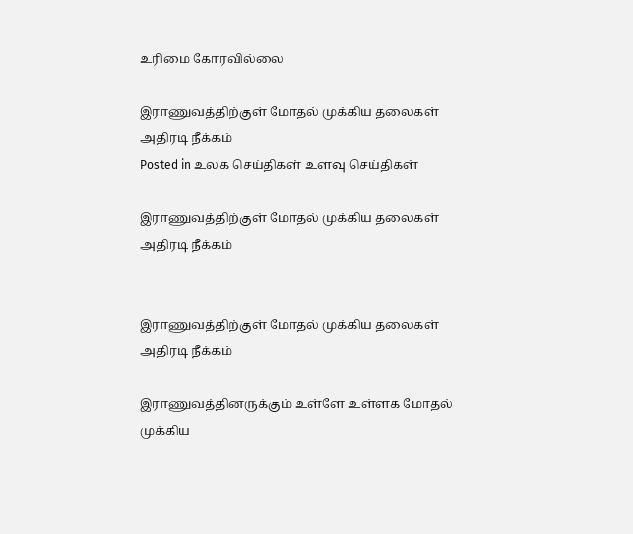உரிமை கோரவில்லை

இராணுவத்திற்குள் மோதல் முக்கிய தலைகள் அதிரடி நீக்கம்
Posted in உலக செய்திகள் உளவு செய்திகள்

இராணுவத்திற்குள் மோதல் முக்கிய தலைகள் அதிரடி நீக்கம்


இராணுவத்திற்குள் மோதல் முக்கிய தலைகள் அதிரடி நீக்கம்

இராணுவத்தினருக்கும் உள்ளே உள்ளக மோதல் முக்கிய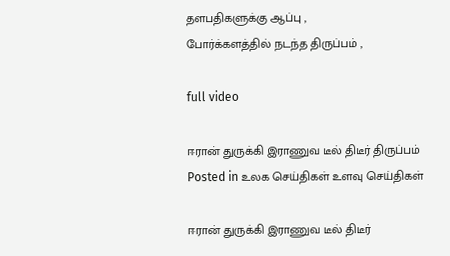தளபதிகளுக்கு ஆப்பு ,
போர்க்களத்தில் நடந்த திருப்பம் ,

full video

ஈரான் துருக்கி இராணுவ டீல் திடீர் திருப்பம்
Posted in உலக செய்திகள் உளவு செய்திகள்

ஈரான் துருக்கி இராணுவ டீல் திடீர்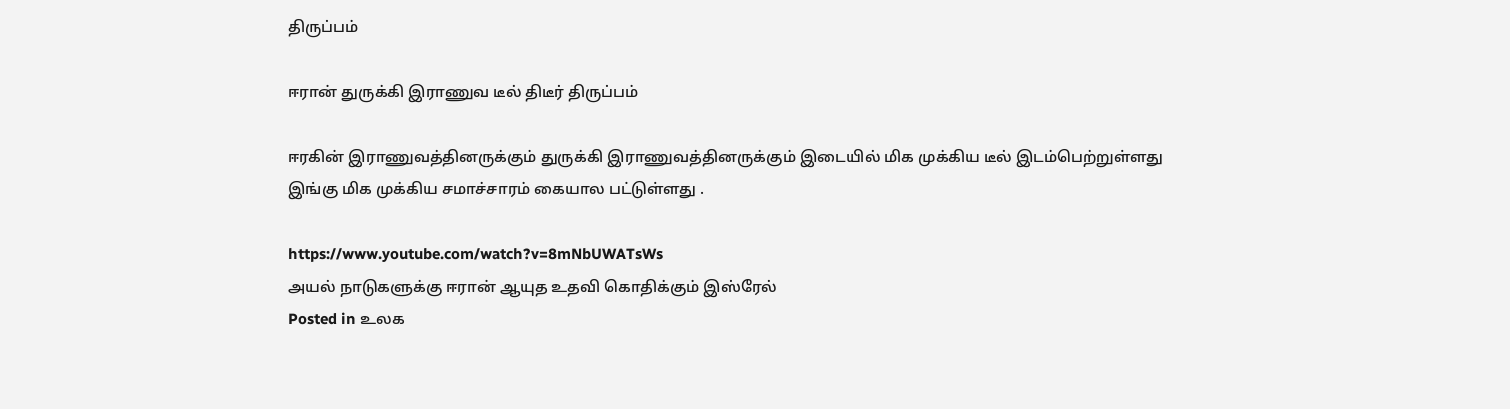திருப்பம்

ஈரான் துருக்கி இராணுவ டீல் திடீர் திருப்பம்

ஈரகின் இராணுவத்தினருக்கும் துருக்கி இராணுவத்தினருக்கும் இடையில் மிக முக்கிய டீல் இடம்பெற்றுள்ளது
இங்கு மிக முக்கிய சமாச்சாரம் கையால பட்டுள்ளது .

https://www.youtube.com/watch?v=8mNbUWATsWs
அயல் நாடுகளுக்கு ஈரான் ஆயுத உதவி கொதிக்கும் இஸ்ரேல்
Posted in உலக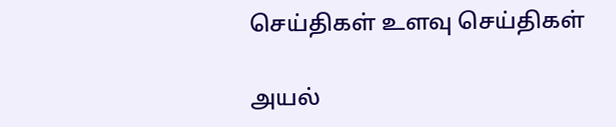செய்திகள் உளவு செய்திகள்

அயல்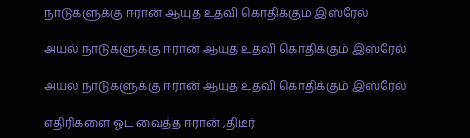நாடுகளுக்கு ஈரான் ஆயுத உதவி கொதிக்கும் இஸ்ரேல்

அயல் நாடுகளுக்கு ஈரான் ஆயுத உதவி கொதிக்கும் இஸ்ரேல்

அயல் நாடுகளுக்கு ஈரான் ஆயுத உதவி கொதிக்கும் இஸ்ரேல்

எதிரிகளை ஓட வைத்த ஈரான் ,திடீர்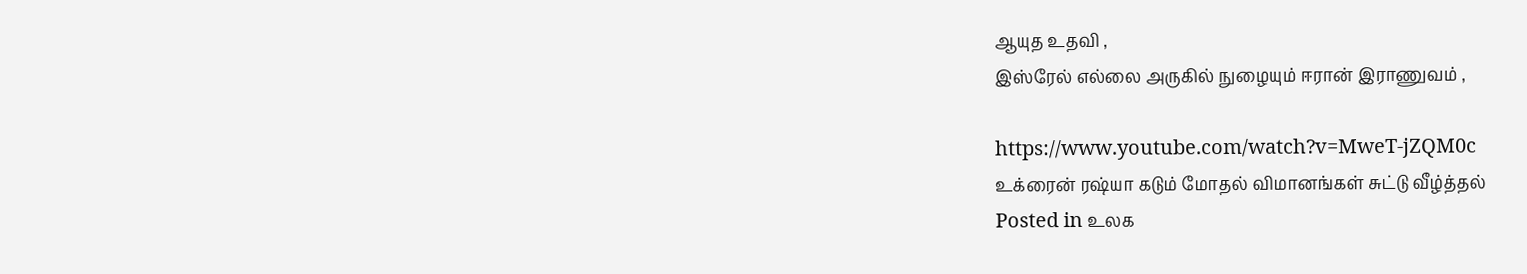ஆயுத உதவி ,
இஸ்ரேல் எல்லை அருகில் நுழையும் ஈரான் இராணுவம் ,

https://www.youtube.com/watch?v=MweT-jZQM0c
உக்ரைன் ரஷ்யா கடும் மோதல் விமானங்கள் சுட்டு வீழ்த்தல்
Posted in உலக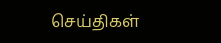செய்திகள்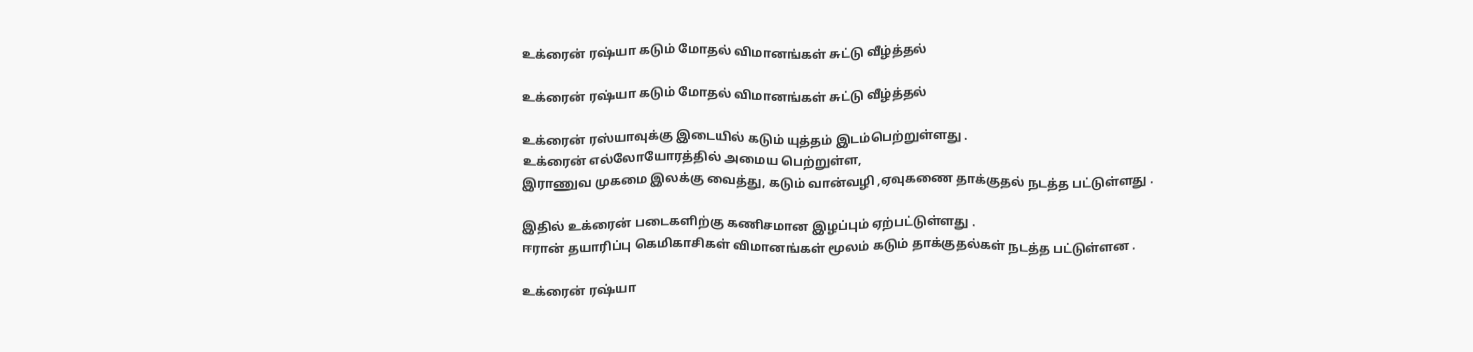உக்ரைன் ரஷ்யா கடும் மோதல் விமானங்கள் சுட்டு வீழ்த்தல்

உக்ரைன் ரஷ்யா கடும் மோதல் விமானங்கள் சுட்டு வீழ்த்தல்

உக்ரைன் ரஸ்யாவுக்கு இடையில் கடும் யுத்தம் இடம்பெற்றுள்ளது .
உக்ரைன் எல்லோயோரத்தில் அமைய பெற்றுள்ள,
இராணுவ முகமை இலக்கு வைத்து, கடும் வான்வழி ,ஏவுகணை தாக்குதல் நடத்த பட்டுள்ளது .

இதில் உக்ரைன் படைகளிற்கு கணிசமான இழப்பும் ஏற்பட்டுள்ளது .
ஈரான் தயாரிப்பு கெமிகாசிகள் விமானங்கள் மூலம் கடும் தாக்குதல்கள் நடத்த பட்டுள்ளன .

உக்ரைன் ரஷ்யா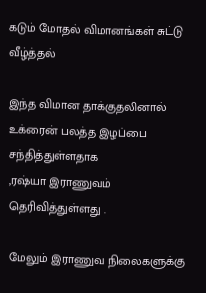கடும் மோதல் விமானங்கள் சுட்டு வீழ்த்தல்

இந்த விமான தாக்குதலினால் உக்ரைன் பலத்த இழப்பை சந்தித்துள்ளதாக
,ரஷ்யா இராணுவம் தெரிவித்துள்ளது .

மேலும் இராணுவ நிலைகளுக்கு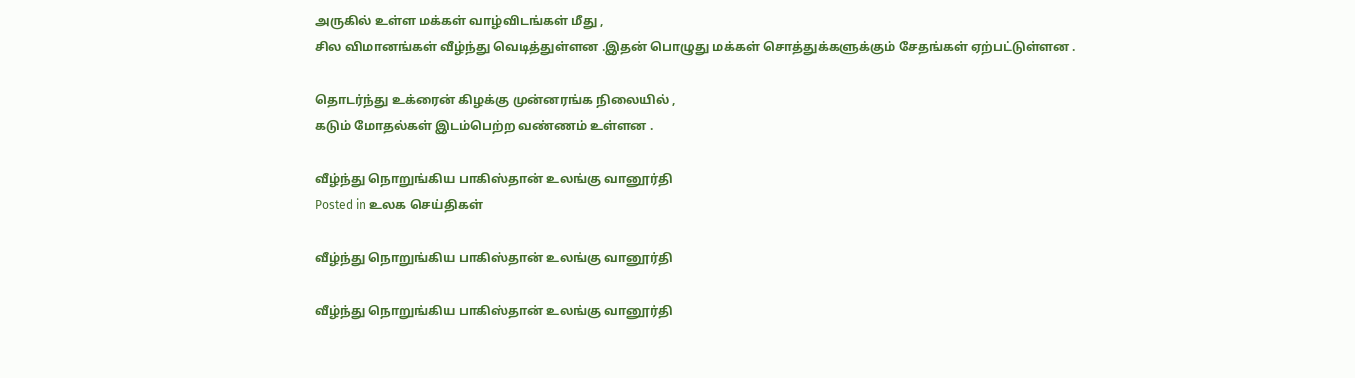அருகில் உள்ள மக்கள் வாழ்விடங்கள் மீது ,
சில விமானங்கள் வீழ்ந்து வெடித்துள்ளன .இதன் பொழுது மக்கள் சொத்துக்களுக்கும் சேதங்கள் ஏற்பட்டுள்ளன .

தொடர்ந்து உக்ரைன் கிழக்கு முன்னரங்க நிலையில் ,
கடும் மோதல்கள் இடம்பெற்ற வண்ணம் உள்ளன .

வீழ்ந்து நொறுங்கிய பாகிஸ்தான் உலங்கு வானூர்தி
Posted in உலக செய்திகள்

வீழ்ந்து நொறுங்கிய பாகிஸ்தான் உலங்கு வானூர்தி

வீழ்ந்து நொறுங்கிய பாகிஸ்தான் உலங்கு வானூர்தி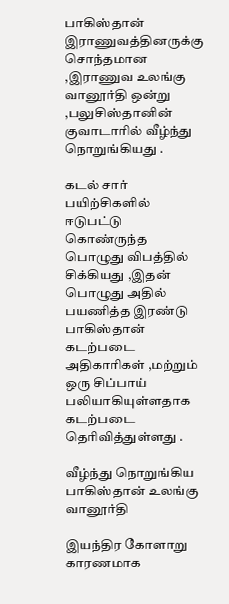பாகிஸ்தான் இராணுவத்தினருக்கு சொந்தமான ,இராணுவ உலங்கு வானூர்தி ஒன்று ,பலுசிஸ்தானின் குவாடாரில் வீழ்ந்து நொறுங்கியது .

கடல் சார் பயிற்சிகளில் ஈடுபட்டு கொண்ருந்த பொழுது விபத்தில் சிக்கியது ,இதன் பொழுது அதில் பயணித்த இரண்டு பாகிஸ்தான் கடற்படை அதிகாரிகள் ,மற்றும் ஒரு சிப்பாய் பலியாகியுள்ளதாக கடற்படை தெரிவித்துள்ளது .

வீழ்ந்து நொறுங்கிய பாகிஸ்தான் உலங்கு வானூர்தி

இயந்திர கோளாறு காரணமாக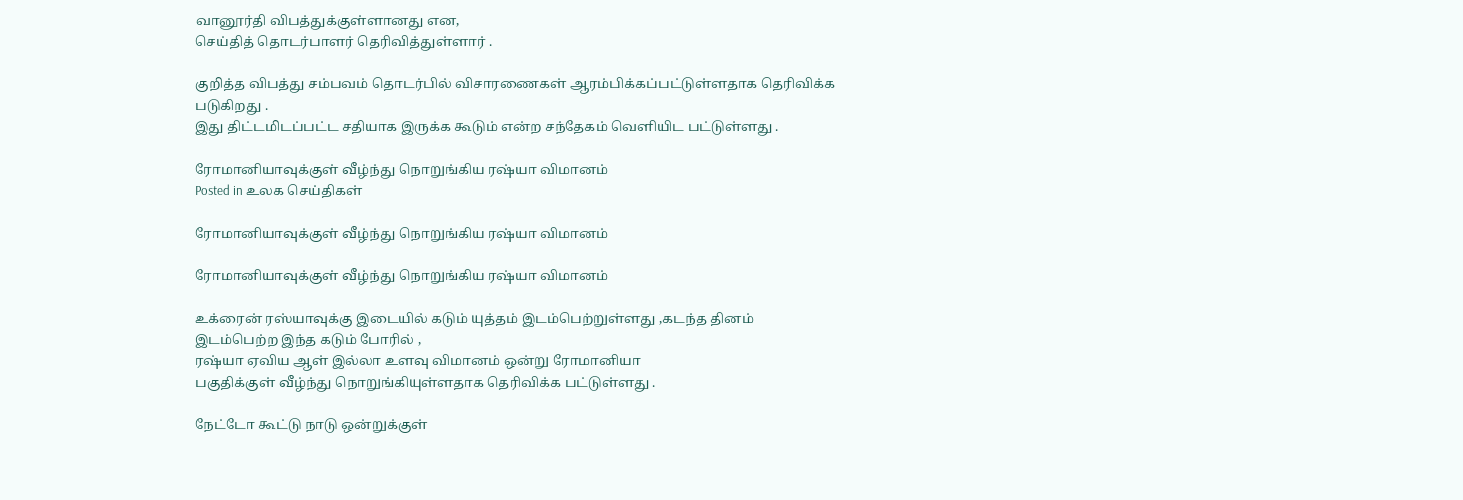வானூர்தி விபத்துக்குள்ளானது என,
செய்தித் தொடர்பாளர் தெரிவித்துள்ளார் .

குறித்த விபத்து சம்பவம் தொடர்பில் விசாரணைகள் ஆரம்பிக்கப்பட்டுள்ளதாக தெரிவிக்க படுகிறது .
இது திட்டமிடப்பட்ட சதியாக இருக்க கூடும் என்ற சந்தேகம் வெளியிட பட்டுள்ளது .

ரோமானியாவுக்குள் வீழ்ந்து நொறுங்கிய ரஷ்யா விமானம்
Posted in உலக செய்திகள்

ரோமானியாவுக்குள் வீழ்ந்து நொறுங்கிய ரஷ்யா விமானம்

ரோமானியாவுக்குள் வீழ்ந்து நொறுங்கிய ரஷ்யா விமானம்

உக்ரைன் ரஸ்யாவுக்கு இடையில் கடும் யுத்தம் இடம்பெற்றுள்ளது ,கடந்த தினம் இடம்பெற்ற இந்த கடும் போரில் ,
ரஷ்யா ஏவிய ஆள் இல்லா உளவு விமானம் ஒன்று ரோமானியா
பகுதிக்குள் வீழ்ந்து நொறுங்கியுள்ளதாக தெரிவிக்க பட்டுள்ளது .

நேட்டோ கூட்டு நாடு ஒன்றுக்குள்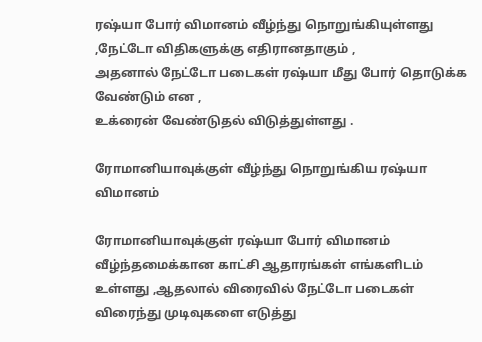ரஷ்யா போர் விமானம் வீழ்ந்து நொறுங்கியுள்ளது ,நேட்டோ விதிகளுக்கு எதிரானதாகும் ,
அதனால் நேட்டோ படைகள் ரஷ்யா மீது போர் தொடுக்க வேண்டும் என ,
உக்ரைன் வேண்டுதல் விடுத்துள்ளது .

ரோமானியாவுக்குள் வீழ்ந்து நொறுங்கிய ரஷ்யா விமானம்

ரோமானியாவுக்குள் ரஷ்யா போர் விமானம் வீழ்ந்தமைக்கான காட்சி ஆதாரங்கள் எங்களிடம் உள்ளது ,ஆதலால் விரைவில் நேட்டோ படைகள் விரைந்து முடிவுகளை எடுத்து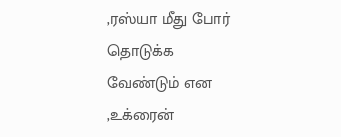,ரஸ்யா மீது போர் தொடுக்க வேண்டும் என ,உக்ரைன்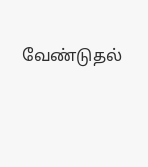வேண்டுதல்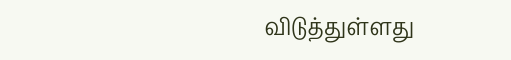விடுத்துள்ளது